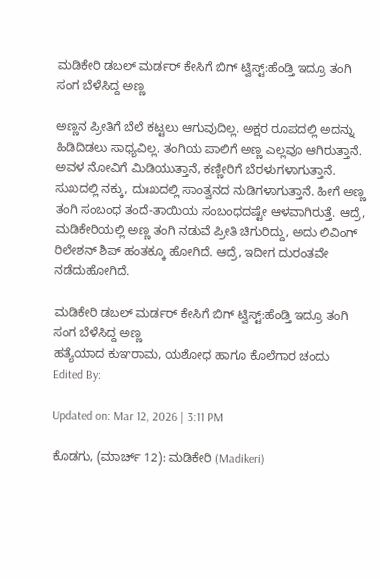ಮಡಿಕೇರಿ ಡಬಲ್ ಮರ್ಡರ್ ಕೇಸಿಗೆ ಬಿಗ್ ಟ್ವಿಸ್ಟ್:ಹೆಂಡ್ತಿ ಇದ್ರೂ ತಂಗಿ ಸಂಗ ಬೆಳೆಸಿದ್ದ ಅಣ್ಣ

ಅಣ್ಣನ ಪ್ರೀತಿಗೆ ಬೆಲೆ ಕಟ್ಟಲು ಆಗುವುದಿಲ್ಲ. ಅಕ್ಷರ ರೂಪದಲ್ಲಿ ಅದನ್ನು ಹಿಡಿದಿಡಲು ಸಾಧ್ಯವಿಲ್ಲ. ತಂಗಿಯ ಪಾಲಿಗೆ ಅಣ್ಣ ಎಲ್ಲವೂ ಆಗಿರುತ್ತಾನೆ. ಅವಳ ನೋವಿಗೆ ಮಿಡಿಯುತ್ತಾನೆ, ಕಣ್ಣೀರಿಗೆ ಬೆರಳುಗಳಾಗುತ್ತಾನೆ. ಸುಖದಲ್ಲಿ ನಕ್ಕು, ದುಃಖದಲ್ಲಿ ಸಾಂತ್ವನದ ನುಡಿಗಳಾಗುತ್ತಾನೆ. ಹೀಗೆ ಅಣ್ಣ ತಂಗಿ ಸಂಬಂಧ ತಂದೆ-ತಾಯಿಯ ಸಂಬಂಧದಷ್ಟೇ ಆಳವಾಗಿರುತ್ತೆ. ಆದ್ರೆ, ಮಡಿಕೇರಿಯಲ್ಲಿ ಅಣ್ಣ ತಂಗಿ ನಡುವೆ ಪ್ರೀತಿ ಚಿಗುರಿದ್ದು, ಅದು ಲಿವಿಂಗ್ ರಿಲೇಶನ್ ಶಿಪ್ ಹಂತಕ್ಕೂ ಹೋಗಿದೆ. ಆದ್ರೆ, ಇದೀಗ ದುರಂತವೇ ನಡೆದುಹೋಗಿದೆ.

ಮಡಿಕೇರಿ ಡಬಲ್ ಮರ್ಡರ್ ಕೇಸಿಗೆ ಬಿಗ್ ಟ್ವಿಸ್ಟ್:ಹೆಂಡ್ತಿ ಇದ್ರೂ ತಂಗಿ ಸಂಗ ಬೆಳೆಸಿದ್ದ ಅಣ್ಣ
ಹತ್ಯೆಯಾದ ಕುಞರಾಮ, ಯಶೋಧ ಹಾಗೂ ಕೊಲೆಗಾರ ಚಂದು
Edited By:

Updated on: Mar 12, 2026 | 3:11 PM

ಕೊಡಗು, (ಮಾರ್ಚ್ 12): ಮಡಿಕೇರಿ (Madikeri)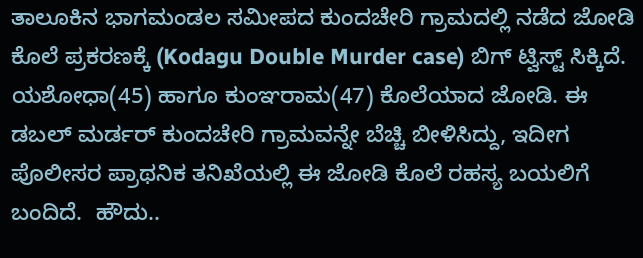ತಾಲೂಕಿನ ಭಾಗಮಂಡಲ ಸಮೀಪದ ಕುಂದಚೇರಿ ಗ್ರಾಮದಲ್ಲಿ ನಡೆದ ಜೋಡಿ ಕೊಲೆ ಪ್ರಕರಣಕ್ಕೆ (Kodagu Double Murder case) ಬಿಗ್ ಟ್ವಿಸ್ಟ್ ಸಿಕ್ಕಿದೆ. ಯಶೋಧಾ(45) ಹಾಗೂ ಕುಂಞರಾಮ(47) ಕೊಲೆಯಾದ ಜೋಡಿ. ಈ ಡಬಲ್ ಮರ್ಡರ್ ಕುಂದಚೇರಿ ಗ್ರಾಮವನ್ನೇ ಬೆಚ್ಚಿ ಬೀಳಿಸಿದ್ದು, ಇದೀಗ ಪೊಲೀಸರ ಪ್ರಾಥನಿಕ ತನಿಖೆಯಲ್ಲಿ ಈ ಜೋಡಿ ಕೊಲೆ ರಹಸ್ಯ ಬಯಲಿಗೆ ಬಂದಿದೆ.  ಹೌದು..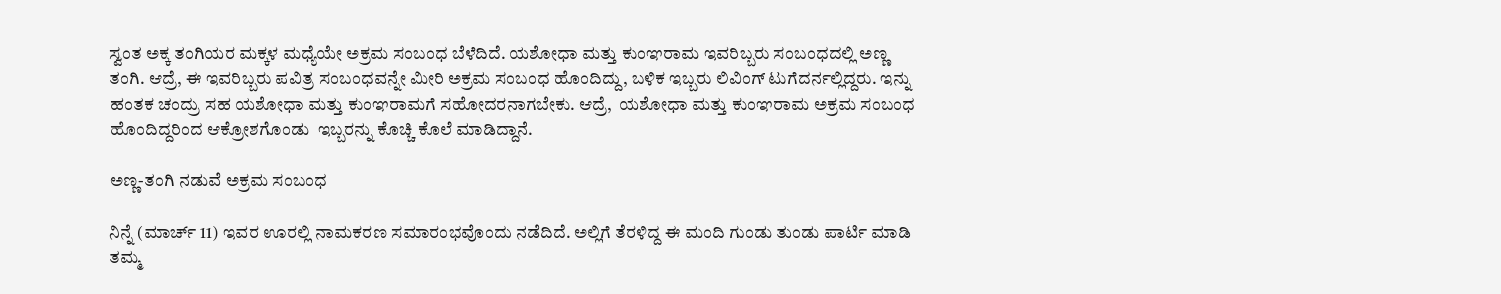ಸ್ವಂತ ಅಕ್ಕ ತಂಗಿಯರ ಮಕ್ಕಳ ಮಧ್ಯೆಯೇ ಅಕ್ರಮ ಸಂಬಂಧ ಬೆಳೆದಿದೆ. ಯಶೋಧಾ ಮತ್ತು ಕುಂಞರಾಮ ಇವರಿಬ್ಬರು ಸಂಬಂಧದಲ್ಲಿ ಅಣ್ಣ ತಂಗಿ. ಆದ್ರೆ, ಈ ಇವರಿಬ್ಬರು ಪವಿತ್ರ ಸಂಬಂಧವನ್ನೇ ಮೀರಿ ಅಕ್ರಮ ಸಂಬಂಧ ಹೊಂದಿದ್ದು, ಬಳಿಕ ಇಬ್ಬರು ಲಿವಿಂಗ್ ಟುಗೆದರ್ನಲ್ಲಿದ್ದರು. ಇನ್ನು ಹಂತಕ ಚಂದ್ರು ಸಹ ಯಶೋಧಾ ಮತ್ತು ಕುಂಞರಾಮಗೆ ಸಹೋದರನಾಗಬೇಕು. ಆದ್ರೆ,  ಯಶೋಧಾ ಮತ್ತು ಕುಂಞರಾಮ ಅಕ್ರಮ ಸಂಬಂಧ ಹೊಂದಿದ್ದರಿಂದ ಆಕ್ರೋಶಗೊಂಡು  ಇಬ್ಬರನ್ನು ಕೊಚ್ಚಿ ಕೊಲೆ ಮಾಡಿದ್ದಾನೆ.

ಅಣ್ಣ-ತಂಗಿ ನಡುವೆ ಅಕ್ರಮ ಸಂಬಂಧ

ನಿನ್ನೆ (ಮಾರ್ಚ್ 11) ಇವರ ಊರಲ್ಲಿ ನಾಮಕರಣ ಸಮಾರಂಭವೊಂದು ನಡೆದಿದೆ. ಅಲ್ಲಿಗೆ ತೆರಳಿದ್ದ ಈ ಮಂದಿ ಗುಂಡು ತುಂಡು ಪಾರ್ಟಿ ಮಾಡಿ ತಮ್ಮ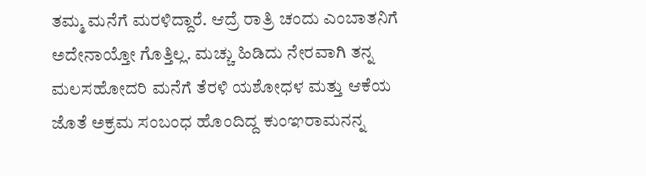ತಮ್ಮ ಮನೆಗೆ ಮರಳಿದ್ದಾರೆ. ಆದ್ರೆ ರಾತ್ರಿ ಚಂದು ಎಂಬಾತನಿಗೆ ಅದೇನಾಯ್ತೋ ಗೊತ್ತಿಲ್ಲ. ಮಚ್ಚು ಹಿಡಿದು ನೇರವಾಗಿ ತನ್ನ ಮಲಸಹೋದರಿ ಮನೆಗೆ ತೆರಳಿ ಯಶೋಧಳ ಮತ್ತು ಆಕೆಯ ಜೊತೆ ಅಕ್ರಮ ಸಂಬಂಧ ಹೊಂದಿದ್ದ ಕುಂಞರಾಮನನ್ನ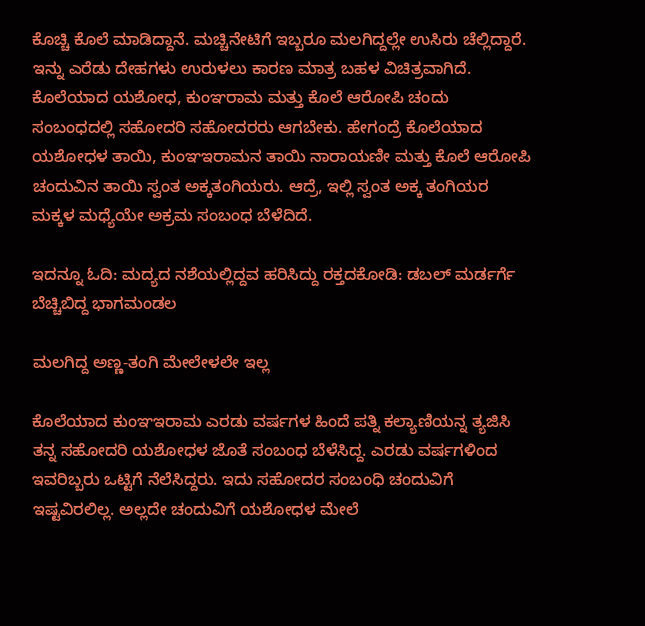ಕೊಚ್ಚಿ ಕೊಲೆ ಮಾಡಿದ್ದಾನೆ. ಮಚ್ಚಿನೇಟಿಗೆ ಇಬ್ಬರೂ ಮಲಗಿದ್ದಲ್ಲೇ ಉಸಿರು ಚೆಲ್ಲಿದ್ದಾರೆ. ಇನ್ನು ಎರೆಡು ದೇಹಗಳು ಉರುಳಲು ಕಾರಣ ಮಾತ್ರ ಬಹಳ ವಿಚಿತ್ರವಾಗಿದೆ. ಕೊಲೆಯಾದ ಯಶೋಧ, ಕುಂಞರಾಮ ಮತ್ತು ಕೊಲೆ ಆರೋಪಿ ಚಂದು ಸಂಬಂಧದಲ್ಲಿ ಸಹೋದರಿ ಸಹೋದರರು ಆಗಬೇಕು. ಹೇಗಂದ್ರೆ ಕೊಲೆಯಾದ ಯಶೋಧಳ ತಾಯಿ, ಕುಂಞಇರಾಮನ ತಾಯಿ ನಾರಾಯಣೀ ಮತ್ತು ಕೊಲೆ ಆರೋಪಿ ಚಂದುವಿನ ತಾಯಿ ಸ್ವಂತ ಅಕ್ಕತಂಗಿಯರು. ಆದ್ರೆ, ಇಲ್ಲಿ ಸ್ವಂತ ಅಕ್ಕ ತಂಗಿಯರ ಮಕ್ಕಳ ಮಧ್ಯೆಯೇ ಅಕ್ರಮ ಸಂಬಂಧ ಬೆಳೆದಿದೆ.

ಇದನ್ನೂ ಓದಿ: ಮದ್ಯದ ನಶೆಯಲ್ಲಿದ್ದವ ಹರಿಸಿದ್ದು ರಕ್ತದಕೋಡಿ: ಡಬಲ್ ಮರ್ಡರ್ಗೆ ಬೆಚ್ಚಿಬಿದ್ದ ಭಾಗಮಂಡಲ

ಮಲಗಿದ್ದ ಅಣ್ಣ-ತಂಗಿ ಮೇಲೇಳಲೇ ಇಲ್ಲ

ಕೊಲೆಯಾದ ಕುಂಞಇರಾಮ ಎರಡು ವರ್ಷಗಳ ಹಿಂದೆ ಪತ್ನಿ ಕಲ್ಯಾಣಿಯನ್ನ ತ್ಯಜಿಸಿ ತನ್ನ ಸಹೋದರಿ ಯಶೋಧಳ ಜೊತೆ ಸಂಬಂಧ ಬೆಳೆಸಿದ್ದ. ಎರಡು ವರ್ಷಗಳಿಂದ ಇವರಿಬ್ಬರು ಒಟ್ಟಿಗೆ ನೆಲೆಸಿದ್ದರು. ಇದು ಸಹೋದರ ಸಂಬಂಧಿ ಚಂದುವಿಗೆ ಇಷ್ಟವಿರಲಿಲ್ಲ. ಅಲ್ಲದೇ ಚಂದುವಿಗೆ ಯಶೋಧಳ ಮೇಲೆ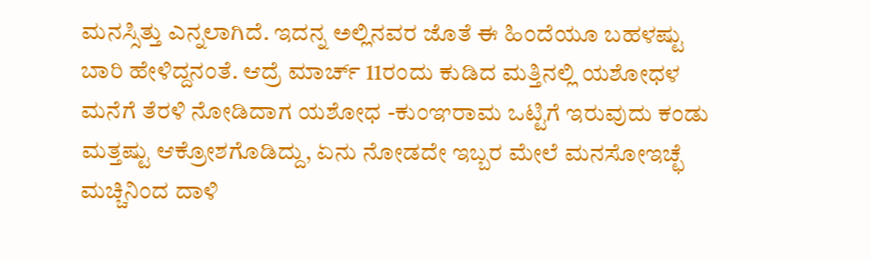ಮನಸ್ಸಿತ್ತು ಎನ್ನಲಾಗಿದೆ. ಇದನ್ನ ಅಲ್ಲಿನವರ ಜೊತೆ ಈ ಹಿಂದೆಯೂ ಬಹಳಷ್ಟು ಬಾರಿ ಹೇಳಿದ್ದನಂತೆ. ಆದ್ರೆ ಮಾರ್ಚ್ 11ರಂದು ಕುಡಿದ ಮತ್ತಿನಲ್ಲಿ ಯಶೋಧಳ ಮನೆಗೆ ತೆರಳಿ ನೋಡಿದಾಗ ಯಶೋಧ -ಕುಂಞರಾಮ ಒಟ್ಟಿಗೆ ಇರುವುದು ಕಂಡು ಮತ್ತಷ್ಟು ಆಕ್ರೋಶಗೊಡಿದ್ದು, ಏನು ನೋಡದೇ ಇಬ್ಬರ ಮೇಲೆ ಮನಸೋಇಚ್ಛೆ ಮಚ್ಚಿನಿಂದ ದಾಳಿ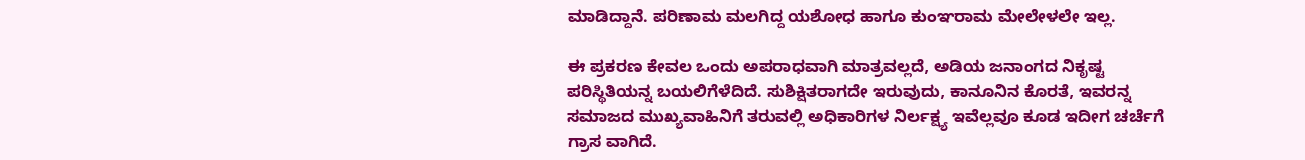ಮಾಡಿದ್ದಾನೆ. ಪರಿಣಾಮ ಮಲಗಿದ್ದ ಯಶೋಧ ಹಾಗೂ ಕುಂಞರಾಮ ಮೇಲೇಳಲೇ ಇಲ್ಲ.

ಈ ಪ್ರಕರಣ ಕೇವಲ ಒಂದು ಅಪರಾಧವಾಗಿ ಮಾತ್ರವಲ್ಲದೆ, ಅಡಿಯ ಜನಾಂಗದ ನಿಕೃಷ್ಟ ಪರಿಸ್ಥಿತಿಯನ್ನ ಬಯಲಿಗೆಳೆದಿದೆ. ಸುಶಿಕ್ಷಿತರಾಗದೇ ಇರುವುದು, ಕಾನೂನಿನ ಕೊರತೆ, ಇವರನ್ನ ಸಮಾಜದ ಮುಖ್ಯವಾಹಿನಿಗೆ ತರುವಲ್ಲಿ ಅಧಿಕಾರಿಗಳ ನಿರ್ಲಕ್ಷ್ಯ ಇವೆಲ್ಲವೂ ಕೂಡ ಇದೀಗ ಚರ್ಚೆಗೆ ಗ್ರಾಸ ವಾಗಿದೆ.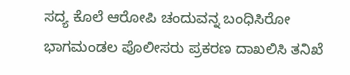ಸದ್ಯ ಕೊಲೆ ಆರೋಪಿ ಚಂದುವನ್ನ ಬಂಧಿಸಿರೋ ಭಾಗಮಂಡಲ ಪೊಲೀಸರು ಪ್ರಕರಣ ದಾಖಲಿಸಿ ತನಿಖೆ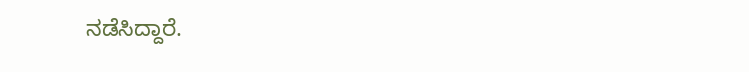ನಡೆಸಿದ್ದಾರೆ.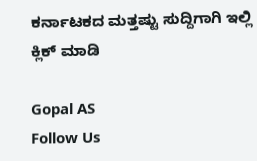ಕರ್ನಾಟಕದ ಮತ್ತಷ್ಟು ಸುದ್ದಿಗಾಗಿ ಇಲ್ಲಿ ಕ್ಲಿಕ್ ಮಾಡಿ

Gopal AS
Follow Us